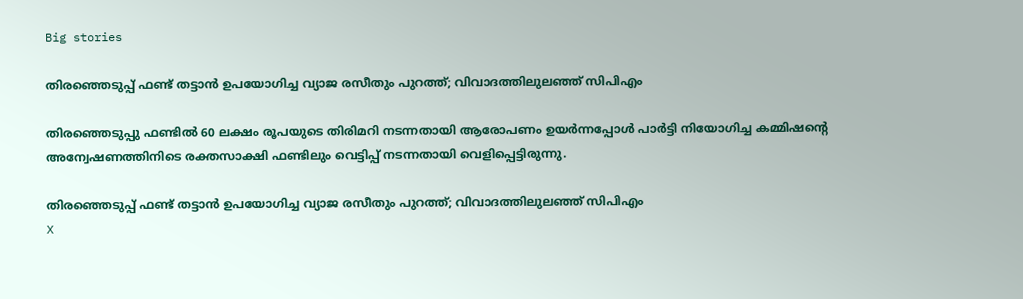Big stories

തിരഞ്ഞെടുപ്പ് ഫണ്ട് തട്ടാൻ ഉപയോഗിച്ച വ്യാജ രസീതും പുറത്ത്; വിവാദത്തിലുലഞ്ഞ് സിപിഎം

തിരഞ്ഞെടുപ്പു ഫണ്ടിൽ 60 ലക്ഷം രൂപയുടെ തിരിമറി നടന്നതായി ആരോപണം ഉയർന്നപ്പോൾ പാർട്ടി നിയോഗിച്ച കമ്മിഷന്റെ അന്വേഷണത്തിനിടെ രക്തസാക്ഷി ഫണ്ടിലും വെട്ടിപ്പ് നടന്നതായി വെളിപ്പെട്ടിരുന്നു.

തിരഞ്ഞെടുപ്പ് ഫണ്ട് തട്ടാൻ ഉപയോഗിച്ച വ്യാജ രസീതും പുറത്ത്; വിവാദത്തിലുലഞ്ഞ് സിപിഎം
X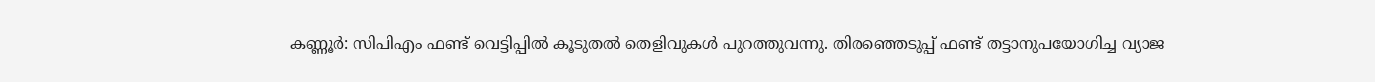കണ്ണൂർ: സിപിഎം ഫണ്ട് വെട്ടിപ്പിൽ കൂടുതൽ തെളിവുകൾ പുറത്തുവന്നു. തിരഞ്ഞെടുപ്പ് ഫണ്ട് തട്ടാനുപയോഗിച്ച വ്യാജ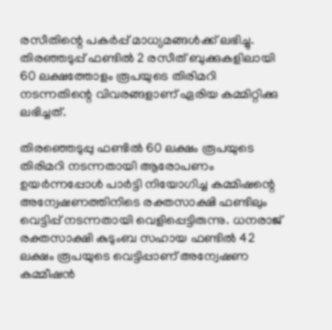രസീതിന്റെ പകർപ്പ് മാധ്യമങ്ങൾക്ക് ലഭിച്ചു. തിരഞ്ഞടുപ്പ് ഫണ്ടിൽ 2 രസീത് ബുക്കുകളിലായി 60 ലക്ഷത്തോളം രൂപയുടെ തിരിമറി നടന്നതിന്റെ വിവരങ്ങളാണ് ഏരിയ കമ്മിറ്റിക്കു ലഭിച്ചത്.

തിരഞ്ഞെടുപ്പു ഫണ്ടിൽ 60 ലക്ഷം രൂപയുടെ തിരിമറി നടന്നതായി ആരോപണം ഉയർന്നപ്പോൾ പാർട്ടി നിയോഗിച്ച കമ്മിഷന്റെ അന്വേഷണത്തിനിടെ രക്തസാക്ഷി ഫണ്ടിലും വെട്ടിപ്പ് നടന്നതായി വെളിപ്പെട്ടിരുന്നു. ധനരാജ് രക്തസാക്ഷി കുടുംബ സഹായ ഫണ്ടിൽ 42 ലക്ഷം രൂപയുടെ വെട്ടിപ്പാണ് അന്വേഷണ കമ്മീഷൻ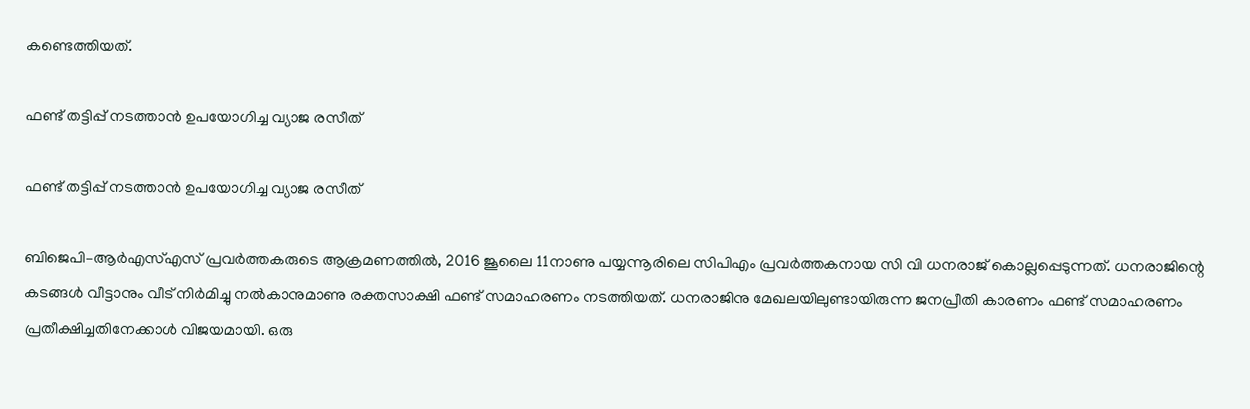കണ്ടെത്തിയത്.

ഫണ്ട് തട്ടിപ്പ് നടത്താൻ ഉപയോഗിച്ച വ്യാജ രസീത്

ഫണ്ട് തട്ടിപ്പ് നടത്താൻ ഉപയോഗിച്ച വ്യാജ രസീത്

ബിജെപി–ആർഎസ്എസ് പ്രവർത്തകരുടെ ആക്രമണത്തിൽ, 2016 ജൂലൈ 11നാണു പയ്യന്നൂരിലെ സിപിഎം പ്രവർത്തകനായ സി വി ധനരാജ് കൊല്ലപ്പെടുന്നത്. ധനരാജിന്റെ കടങ്ങൾ വീട്ടാനും വീട് നിർമിച്ചു നൽകാനുമാണു രക്തസാക്ഷി ഫണ്ട് സമാഹരണം നടത്തിയത്. ധനരാജിനു മേഖലയിലുണ്ടായിരുന്ന ജനപ്രീതി കാരണം ഫണ്ട് സമാഹരണം പ്രതീക്ഷിച്ചതിനേക്കാൾ വിജയമായി. ഒരു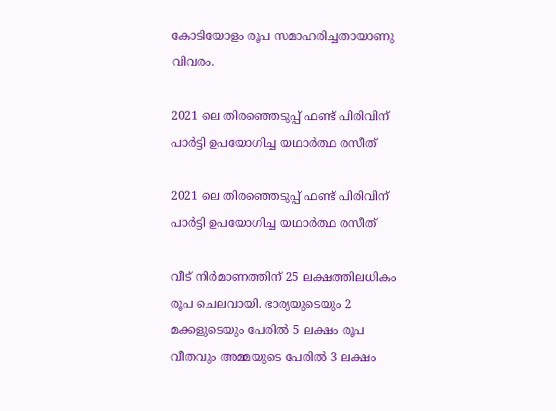കോടിയോളം രൂപ സമാഹരിച്ചതായാണു വിവരം.

2021 ലെ തിരഞ്ഞെടുപ്പ് ഫണ്ട് പിരിവിന് പാർട്ടി ഉപയോഗിച്ച യഥാർത്ഥ രസീത്

2021 ലെ തിരഞ്ഞെടുപ്പ് ഫണ്ട് പിരിവിന് പാർട്ടി ഉപയോഗിച്ച യഥാർത്ഥ രസീത്

വീട് നിർമാണത്തിന് 25 ലക്ഷത്തിലധികം രൂപ ചെലവായി. ഭാര്യയുടെയും 2 മക്കളുടെയും പേരിൽ 5 ലക്ഷം രൂപ വീതവും അമ്മയുടെ പേരിൽ 3 ലക്ഷം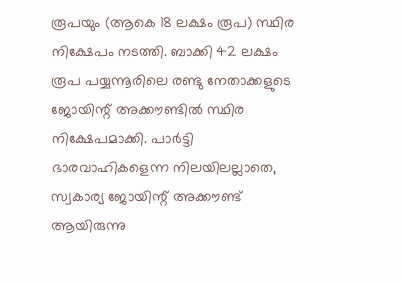രൂപയും (ആകെ 18 ലക്ഷം രൂപ) സ്ഥിര നിക്ഷേപം നടത്തി. ബാക്കി 42 ലക്ഷം രൂപ പയ്യന്നൂരിലെ രണ്ടു നേതാക്കളുടെ ജോയിന്റ് അക്കൗണ്ടിൽ സ്ഥിര നിക്ഷേപമാക്കി. പാർട്ടി ഭാരവാഹികളെന്ന നിലയിലല്ലാതെ, സ്വകാര്യ ജോയിന്റ് അക്കൗണ്ട് ആയിരുന്നു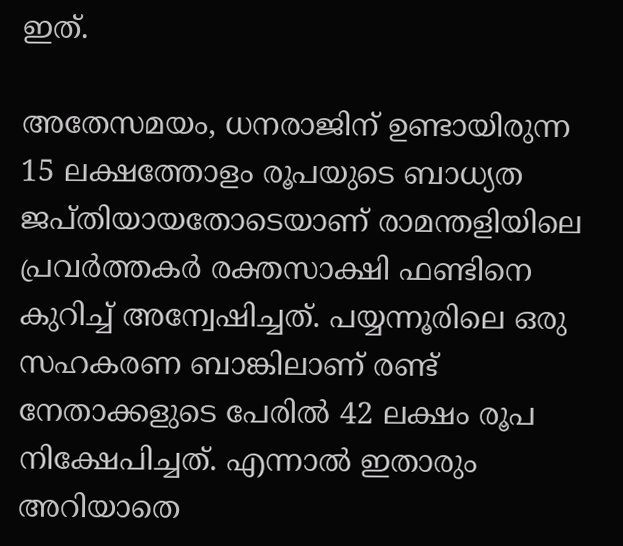ഇത്.

അതേസമയം, ധനരാജിന് ഉണ്ടായിരുന്ന 15 ലക്ഷത്തോളം രൂപയുടെ ബാധ്യത ജപ്തിയായതോടെയാണ് രാമന്തളിയിലെ പ്രവർത്തകർ രക്തസാക്ഷി ഫണ്ടിനെ കുറിച്ച് അന്വേഷിച്ചത്. പയ്യന്നൂരിലെ ഒരു സഹകരണ ബാങ്കിലാണ് രണ്ട് നേതാക്കളുടെ പേരിൽ 42 ലക്ഷം രൂപ നിക്ഷേപിച്ചത്. എന്നാൽ ഇതാരും അറിയാതെ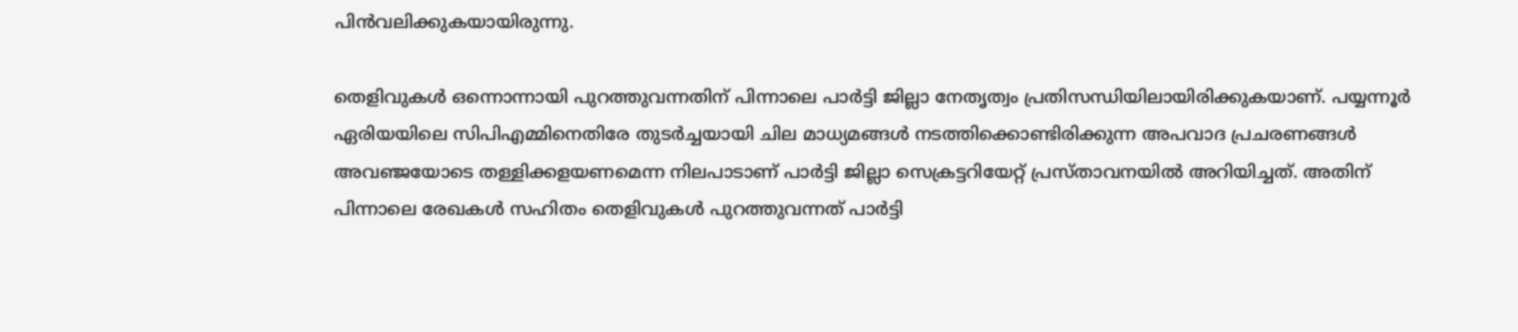പിൻവലിക്കുകയായിരുന്നു.

തെളിവുകൾ ഒന്നൊന്നായി പുറത്തുവന്നതിന് പിന്നാലെ പാർട്ടി ജില്ലാ നേതൃത്വം പ്രതിസന്ധിയിലായിരിക്കുകയാണ്. പയ്യന്നൂര്‍ ഏരിയയിലെ സിപിഎമ്മിനെതിരേ തുടര്‍ച്ചയായി ചില മാധ്യമങ്ങള്‍ നടത്തിക്കൊണ്ടിരിക്കുന്ന അപവാദ പ്രചരണങ്ങള്‍ അവഞ്ജയോടെ തള്ളിക്കളയണമെന്ന നിലപാടാണ് പാർട്ടി ജില്ലാ സെക്രട്ടറിയേറ്റ് പ്രസ്താവനയിൽ അറിയിച്ചത്. അതിന് പിന്നാലെ രേഖകൾ സഹിതം തെളിവുകൾ പുറത്തുവന്നത് പാർട്ടി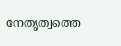നേതൃത്വത്തെ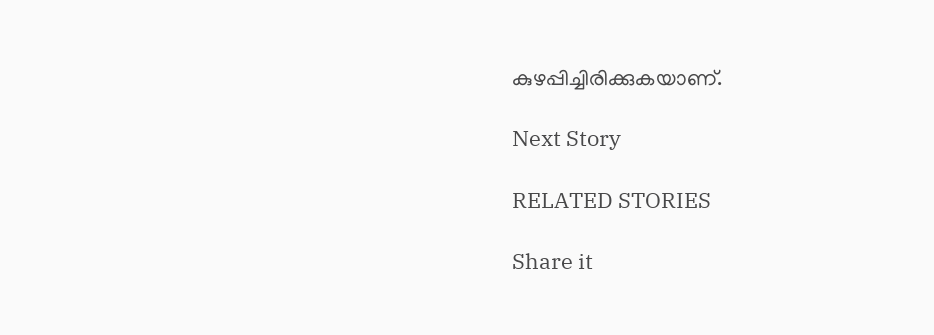കുഴപ്പിച്ചിരിക്കുകയാണ്.

Next Story

RELATED STORIES

Share it